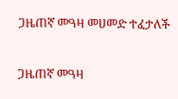ጋዜጠኛ መዓዛ መሀመድ ተፈታለች

ጋዜጠኛ መዓዛ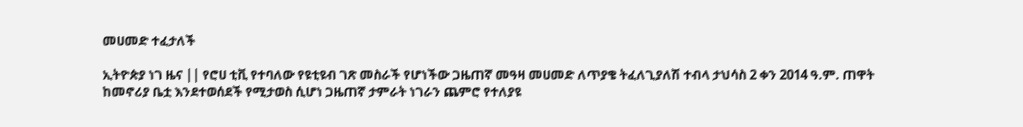መሀመድ ተፈታለች

ኢትዮጵያ ነገ ዜና || የሮሀ ቲቪ የተባለው የዩቲዩብ ገጽ መስራች የሆነችው ጋዜጠኛ መዓዛ መሀመድ ለጥያቄ ትፈለጊያለሽ ተብላ ታህሳስ 2 ቀን 2014 ዓ.ም. ጠዋት ከመኖሪያ ቤቷ እንደተወሰደች የሚታወስ ሲሆነ ጋዜጠኛ ታምራት ነገራን ጨምሮ የተለያዩ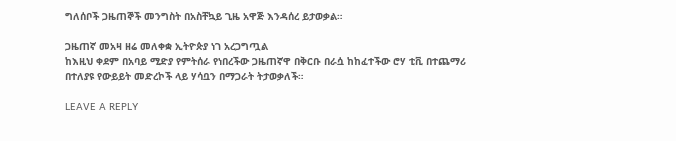ግለሰቦች ጋዜጠኞች መንግስት በአስቸኳይ ጊዜ አዋጅ እንዳሰረ ይታወቃል።

ጋዜጠኛ መአዛ ዘሬ መለቀቋ ኢትዮጵያ ነገ አረጋግጧል
ከእዚህ ቀደም በአባይ ሚድያ የምትሰራ የነበረችው ጋዜጠኛዋ በቅርቡ በራሷ ከከፈተችው ሮሃ ቲቪ በተጨማሪ በተለያዩ የውይይት መድረኮች ላይ ሃሳቧን በማጋራት ትታወቃለች።

LEAVE A REPLY